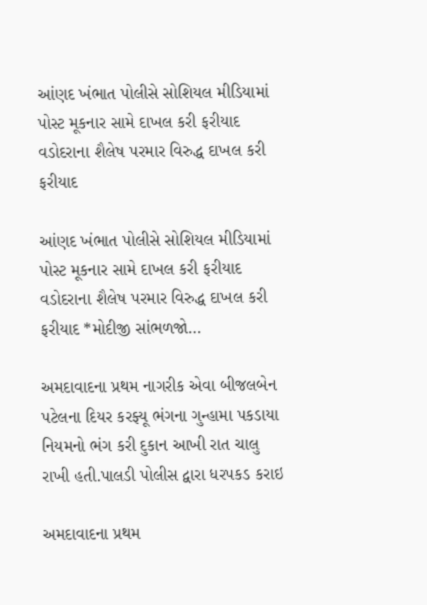આંણદ ખંભાત પોલીસે સોશિયલ મીડિયામાં પોસ્ટ મૂકનાર સામે દાખલ કરી ફરીયાદ વડોદરાના શૈલેષ પરમાર વિરુદ્ધ દાખલ કરી ફરીયાદ

આંણદ ખંભાત પોલીસે સોશિયલ મીડિયામાં પોસ્ટ મૂકનાર સામે દાખલ કરી ફરીયાદ વડોદરાના શૈલેષ પરમાર વિરુદ્ધ દાખલ કરી ફરીયાદ *મોદીજી સાંભળજો…

અમદાવાદના પ્રથમ નાગરીક એવા બીજલબેન પટેલના દિયર કરફ્યૂ ભંગના ગુન્હામા પકડાયા નિયમનો ભંગ કરી દુકાન આખી રાત ચાલુ રાખી હતી.પાલડી પોલીસ દ્વારા ધરપકડ કરાઇ

અમદાવાદના પ્રથમ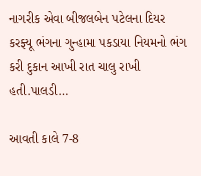નાગરીક એવા બીજલબેન પટેલના દિયર કરફ્યૂ ભંગના ગુન્હામા પકડાયા નિયમનો ભંગ કરી દુકાન આખી રાત ચાલુ રાખી હતી.પાલડી…

આવતી કાલે 7-8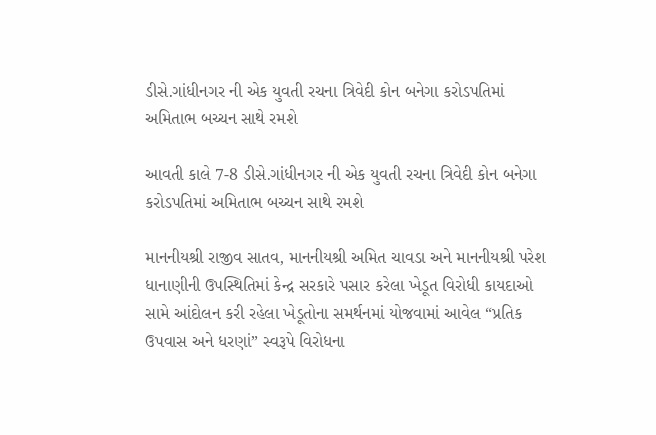ડીસે.ગાંધીનગર ની એક યુવતી રચના ત્રિવેદી કોન બનેગા કરોડપતિમાં અમિતાભ બચ્ચન સાથે રમશે

આવતી કાલે 7-8 ડીસે.ગાંધીનગર ની એક યુવતી રચના ત્રિવેદી કોન બનેગા કરોડપતિમાં અમિતાભ બચ્ચન સાથે રમશે

માનનીયશ્રી રાજીવ સાતવ, માનનીયશ્રી અમિત ચાવડા અને માનનીયશ્રી પરેશ ધાનાણીની ઉપસ્થિતિમાં કેન્દ્ર સરકારે પસાર કરેલા ખેડૂત વિરોધી કાયદાઓ સામે આંદોલન કરી રહેલા ખેડૂતોના સમર્થનમાં યોજવામાં આવેલ “પ્રતિક ઉપવાસ અને ધરણાં” સ્વરૂપે વિરોધના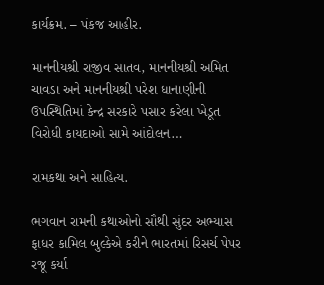કાર્યક્રમ. – પંકજ આહીર.

માનનીયશ્રી રાજીવ સાતવ, માનનીયશ્રી અમિત ચાવડા અને માનનીયશ્રી પરેશ ધાનાણીની ઉપસ્થિતિમાં કેન્દ્ર સરકારે પસાર કરેલા ખેડૂત વિરોધી કાયદાઓ સામે આંદોલન…

રામકથા અને સાહિત્ય.

ભગવાન રામની કથાઓનો સૌથી સુંદર અભ્યાસ ફાધર કામિલ બુલ્કેએ કરીને ભારતમાં રિસર્ચ પેપર રજૂ કર્યા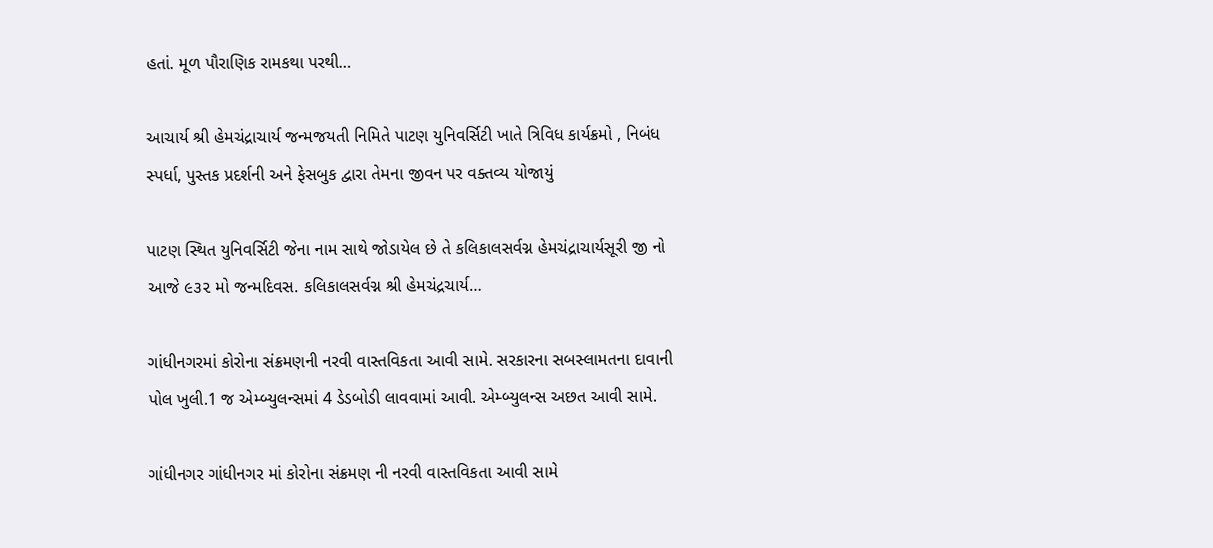હતાં. મૂળ પૌરાણિક રામકથા પરથી…

આચાર્ય શ્રી હેમચંદ્રાચાર્ય જન્મજયતી નિમિતે પાટણ યુનિવર્સિટી ખાતે ત્રિવિધ કાર્યક્રમો , નિબંધ સ્પર્ધા, પુસ્તક પ્રદર્શની અને ફેસબુક દ્વારા તેમના જીવન પર વક્તવ્ય યોજાયું

પાટણ સ્થિત યુનિવર્સિટી જેના નામ સાથે જોડાયેલ છે તે કલિકાલસર્વગ્ન હેમચંદ્રાચાર્યસૂરી જી નો આજે ૯૩૨ મો જન્મદિવસ. કલિકાલસર્વગ્ન શ્રી હેમચંદ્રચાર્ય…

ગાંધીનગરમાં કોરોના સંક્રમણની નરવી વાસ્તવિકતા આવી સામે. સરકારના સબસ્લામતના દાવાની પોલ ખુલી.1 જ એમ્બ્યુલન્સમાં 4 ડેડબોડી લાવવામાં આવી. એમ્બ્યુલન્સ અછત આવી સામે.

ગાંધીનગર ગાંધીનગર માં કોરોના સંક્રમણ ની નરવી વાસ્તવિકતા આવી સામે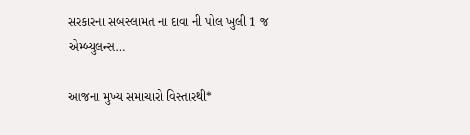સરકારના સબસ્લામત ના દાવા ની પોલ ખુલી 1 જ એમ્બ્યુલન્સ…

આજના મુખ્ય સમાચારો વિસ્તારથી*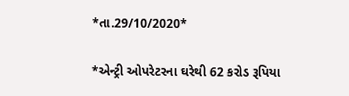*તા.29/10/2020*

*એન્ટ્રી ઓપરેટરના ઘરેથી 62 કરોડ રૂપિયા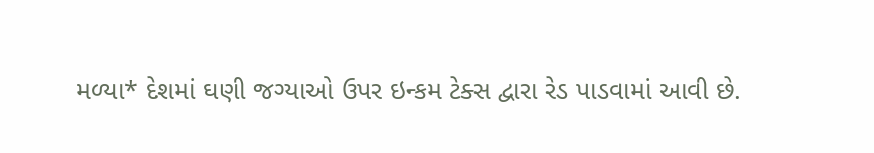મળ્યા* દેશમાં ઘણી જગ્યાઓ ઉપર ઇન્કમ ટેક્સ દ્વારા રેડ પાડવામાં આવી છે.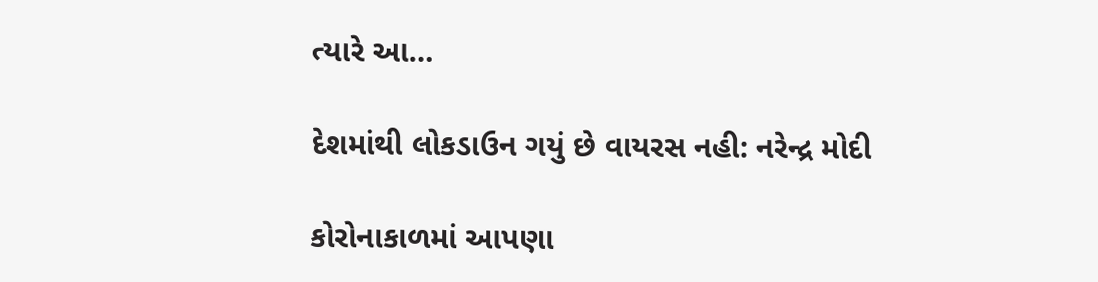ત્યારે આ…

દેશમાંથી લોકડાઉન ગયું છે વાયરસ નહી: નરેન્દ્ર મોદી

કોરોનાકાળમાં આપણા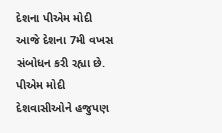દેશના પીએમ મોદી આજે દેશના 7મી વખસ સંબોધન કરી રહ્યા છે. પીએમ મોદી દેશવાસીઓને હજુપણ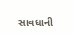સાવધાની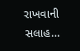રાખવાની સલાહ…